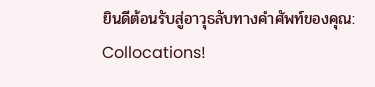ยินดีต้อนรับสู่อาวุธลับทางคำศัพท์ของคุณ: Collocations!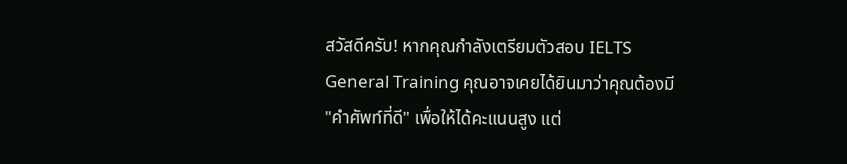สวัสดีครับ! หากคุณกำลังเตรียมตัวสอบ IELTS General Training คุณอาจเคยได้ยินมาว่าคุณต้องมี "คำศัพท์ที่ดี" เพื่อให้ได้คะแนนสูง แต่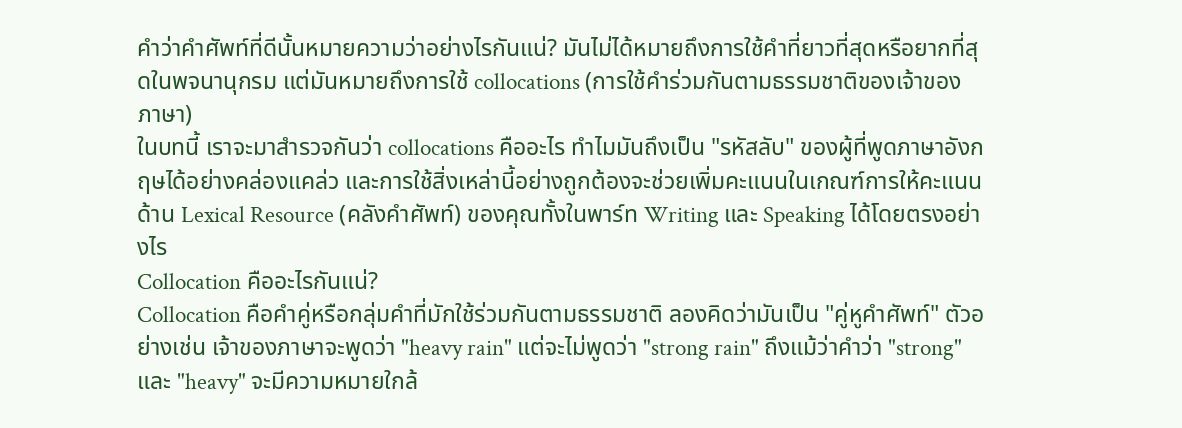คำว่าคำศัพท์ที่ดีนั้นหมายความว่าอย่างไรกันแน่? มันไม่ได้หมายถึงการใช้คำที่ยาวที่สุดหรือยากที่สุดในพจนานุกรม แต่มันหมายถึงการใช้ collocations (การใช้คำร่วมกันตามธรรมชาติของเจ้าของภาษา)
ในบทนี้ เราจะมาสำรวจกันว่า collocations คืออะไร ทำไมมันถึงเป็น "รหัสลับ" ของผู้ที่พูดภาษาอังกฤษได้อย่างคล่องแคล่ว และการใช้สิ่งเหล่านี้อย่างถูกต้องจะช่วยเพิ่มคะแนนในเกณฑ์การให้คะแนนด้าน Lexical Resource (คลังคำศัพท์) ของคุณทั้งในพาร์ท Writing และ Speaking ได้โดยตรงอย่างไร
Collocation คืออะไรกันแน่?
Collocation คือคำคู่หรือกลุ่มคำที่มักใช้ร่วมกันตามธรรมชาติ ลองคิดว่ามันเป็น "คู่หูคำศัพท์" ตัวอย่างเช่น เจ้าของภาษาจะพูดว่า "heavy rain" แต่จะไม่พูดว่า "strong rain" ถึงแม้ว่าคำว่า "strong" และ "heavy" จะมีความหมายใกล้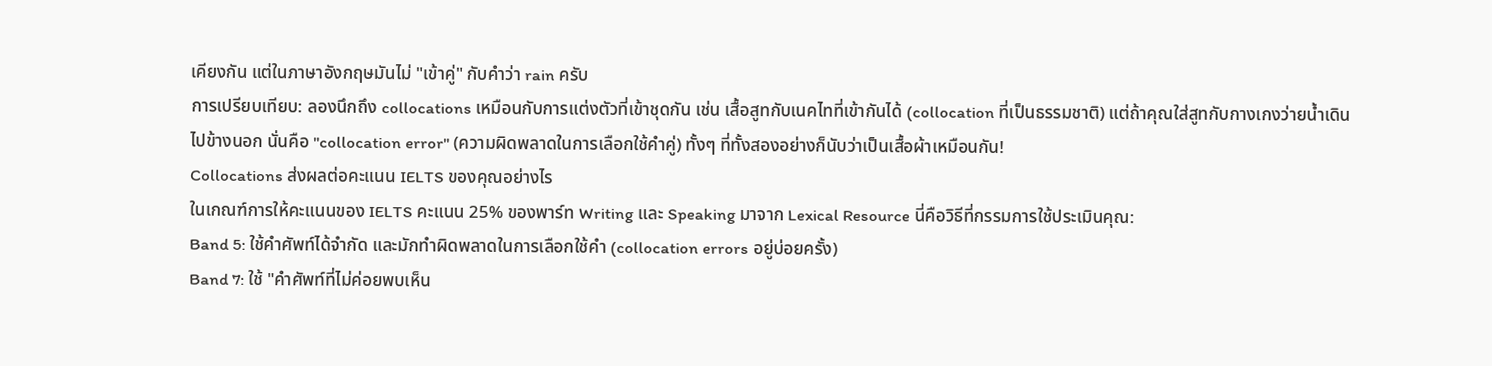เคียงกัน แต่ในภาษาอังกฤษมันไม่ "เข้าคู่" กับคำว่า rain ครับ
การเปรียบเทียบ: ลองนึกถึง collocations เหมือนกับการแต่งตัวที่เข้าชุดกัน เช่น เสื้อสูทกับเนคไทที่เข้ากันได้ (collocation ที่เป็นธรรมชาติ) แต่ถ้าคุณใส่สูทกับกางเกงว่ายน้ำเดินไปข้างนอก นั่นคือ "collocation error" (ความผิดพลาดในการเลือกใช้คำคู่) ทั้งๆ ที่ทั้งสองอย่างก็นับว่าเป็นเสื้อผ้าเหมือนกัน!
Collocations ส่งผลต่อคะแนน IELTS ของคุณอย่างไร
ในเกณฑ์การให้คะแนนของ IELTS คะแนน 25% ของพาร์ท Writing และ Speaking มาจาก Lexical Resource นี่คือวิธีที่กรรมการใช้ประเมินคุณ:
Band 5: ใช้คำศัพท์ได้จำกัด และมักทำผิดพลาดในการเลือกใช้คำ (collocation errors อยู่บ่อยครั้ง)
Band 7: ใช้ "คำศัพท์ที่ไม่ค่อยพบเห็น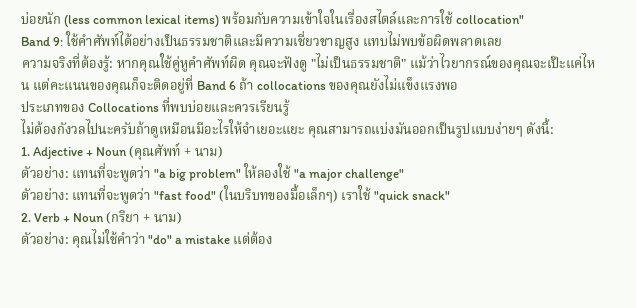บ่อยนัก (less common lexical items) พร้อมกับความเข้าใจในเรื่องสไตล์และการใช้ collocation"
Band 9: ใช้คำศัพท์ได้อย่างเป็นธรรมชาติและมีความเชี่ยวชาญสูง แทบไม่พบข้อผิดพลาดเลย
ความจริงที่ต้องรู้: หากคุณใช้คู่หูคำศัพท์ผิด คุณจะฟังดู "ไม่เป็นธรรมชาติ" แม้ว่าไวยากรณ์ของคุณจะเป๊ะแค่ไหน แต่คะแนนของคุณก็จะติดอยู่ที่ Band 6 ถ้า collocations ของคุณยังไม่แข็งแรงพอ
ประเภทของ Collocations ที่พบบ่อยและควรเรียนรู้
ไม่ต้องกังวลไปนะครับถ้าดูเหมือนมีอะไรให้จำเยอะแยะ คุณสามารถแบ่งมันออกเป็นรูปแบบง่ายๆ ดังนี้:
1. Adjective + Noun (คุณศัพท์ + นาม)
ตัวอย่าง: แทนที่จะพูดว่า "a big problem" ให้ลองใช้ "a major challenge"
ตัวอย่าง: แทนที่จะพูดว่า "fast food" (ในบริบทของมื้อเล็กๆ) เราใช้ "quick snack"
2. Verb + Noun (กริยา + นาม)
ตัวอย่าง: คุณไม่ใช้คำว่า "do" a mistake แต่ต้อง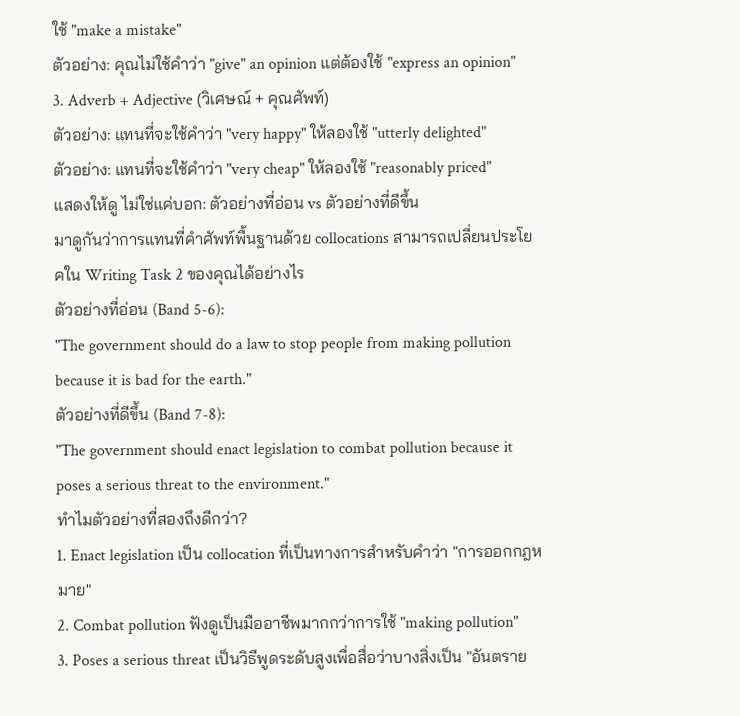ใช้ "make a mistake"
ตัวอย่าง: คุณไม่ใช้คำว่า "give" an opinion แต่ต้องใช้ "express an opinion"
3. Adverb + Adjective (วิเศษณ์ + คุณศัพท์)
ตัวอย่าง: แทนที่จะใช้คำว่า "very happy" ให้ลองใช้ "utterly delighted"
ตัวอย่าง: แทนที่จะใช้คำว่า "very cheap" ให้ลองใช้ "reasonably priced"
แสดงให้ดู ไม่ใช่แค่บอก: ตัวอย่างที่อ่อน vs ตัวอย่างที่ดีขึ้น
มาดูกันว่าการแทนที่คำศัพท์พื้นฐานด้วย collocations สามารถเปลี่ยนประโยคใน Writing Task 2 ของคุณได้อย่างไร
ตัวอย่างที่อ่อน (Band 5-6):
"The government should do a law to stop people from making pollution because it is bad for the earth."
ตัวอย่างที่ดีขึ้น (Band 7-8):
"The government should enact legislation to combat pollution because it poses a serious threat to the environment."
ทำไมตัวอย่างที่สองถึงดีกว่า?
1. Enact legislation เป็น collocation ที่เป็นทางการสำหรับคำว่า "การออกกฎหมาย"
2. Combat pollution ฟังดูเป็นมืออาชีพมากกว่าการใช้ "making pollution"
3. Poses a serious threat เป็นวิธีพูดระดับสูงเพื่อสื่อว่าบางสิ่งเป็น "อันตราย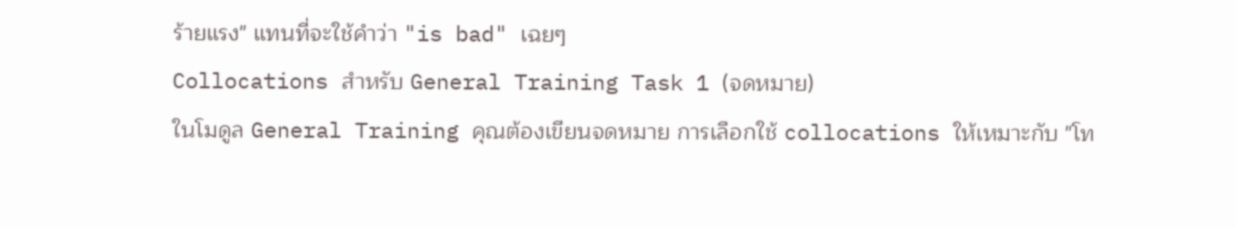ร้ายแรง" แทนที่จะใช้คำว่า "is bad" เฉยๆ
Collocations สำหรับ General Training Task 1 (จดหมาย)
ในโมดูล General Training คุณต้องเขียนจดหมาย การเลือกใช้ collocations ให้เหมาะกับ "โท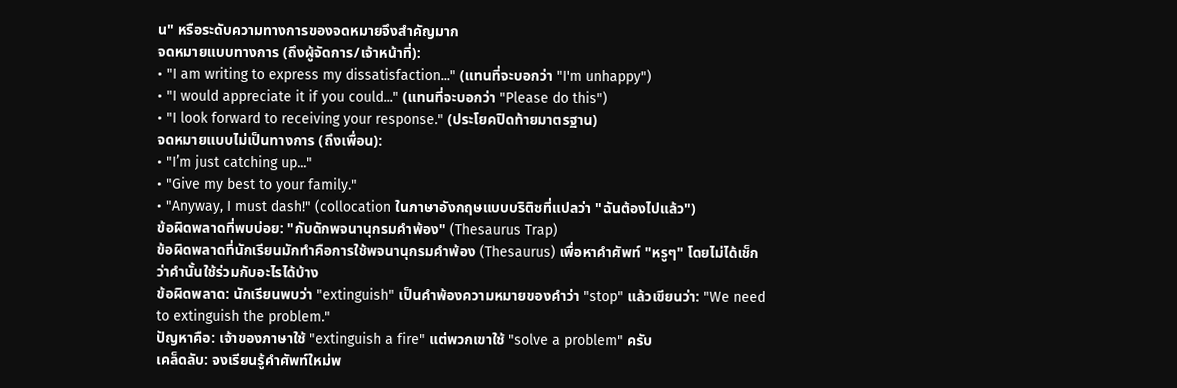น" หรือระดับความทางการของจดหมายจึงสำคัญมาก
จดหมายแบบทางการ (ถึงผู้จัดการ/เจ้าหน้าที่):
• "I am writing to express my dissatisfaction..." (แทนที่จะบอกว่า "I'm unhappy")
• "I would appreciate it if you could..." (แทนที่จะบอกว่า "Please do this")
• "I look forward to receiving your response." (ประโยคปิดท้ายมาตรฐาน)
จดหมายแบบไม่เป็นทางการ (ถึงเพื่อน):
• "I’m just catching up..."
• "Give my best to your family."
• "Anyway, I must dash!" (collocation ในภาษาอังกฤษแบบบริติชที่แปลว่า "ฉันต้องไปแล้ว")
ข้อผิดพลาดที่พบบ่อย: "กับดักพจนานุกรมคำพ้อง" (Thesaurus Trap)
ข้อผิดพลาดที่นักเรียนมักทำคือการใช้พจนานุกรมคำพ้อง (Thesaurus) เพื่อหาคำศัพท์ "หรูๆ" โดยไม่ได้เช็กว่าคำนั้นใช้ร่วมกับอะไรได้บ้าง
ข้อผิดพลาด: นักเรียนพบว่า "extinguish" เป็นคำพ้องความหมายของคำว่า "stop" แล้วเขียนว่า: "We need to extinguish the problem."
ปัญหาคือ: เจ้าของภาษาใช้ "extinguish a fire" แต่พวกเขาใช้ "solve a problem" ครับ
เคล็ดลับ: จงเรียนรู้คำศัพท์ใหม่พ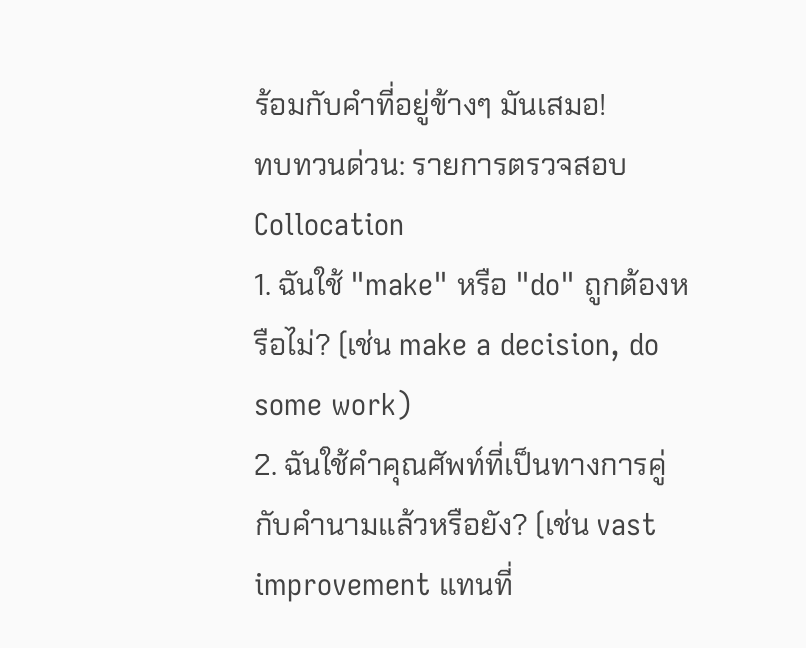ร้อมกับคำที่อยู่ข้างๆ มันเสมอ!
ทบทวนด่วน: รายการตรวจสอบ Collocation
1. ฉันใช้ "make" หรือ "do" ถูกต้องหรือไม่? (เช่น make a decision, do some work)
2. ฉันใช้คำคุณศัพท์ที่เป็นทางการคู่กับคำนามแล้วหรือยัง? (เช่น vast improvement แทนที่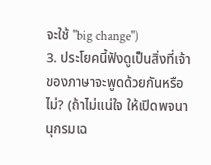จะใช้ "big change")
3. ประโยคนี้ฟังดูเป็นสิ่งที่เจ้าของภาษาจะพูดด้วยกันหรือไม่? (ถ้าไม่แน่ใจ ให้เปิดพจนานุกรมเฉ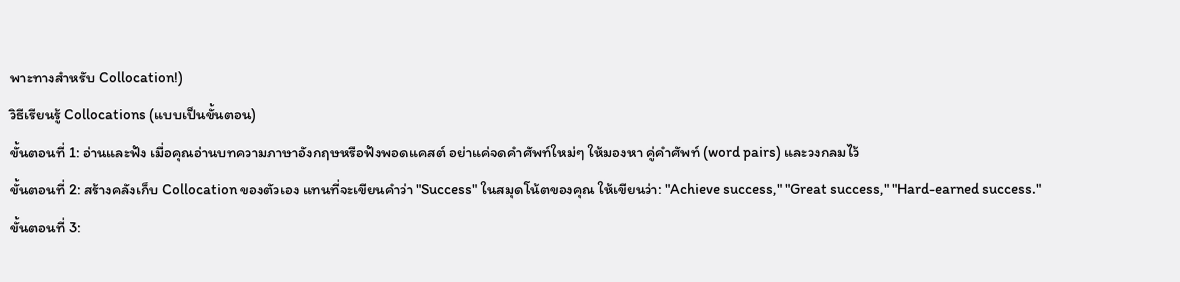พาะทางสำหรับ Collocation!)
วิธีเรียนรู้ Collocations (แบบเป็นขั้นตอน)
ขั้นตอนที่ 1: อ่านและฟัง เมื่อคุณอ่านบทความภาษาอังกฤษหรือฟังพอดแคสต์ อย่าแค่จดคำศัพท์ใหม่ๆ ให้มองหา คู่คำศัพท์ (word pairs) และวงกลมไว้
ขั้นตอนที่ 2: สร้างคลังเก็บ Collocation ของตัวเอง แทนที่จะเขียนคำว่า "Success" ในสมุดโน้ตของคุณ ให้เขียนว่า: "Achieve success," "Great success," "Hard-earned success."
ขั้นตอนที่ 3: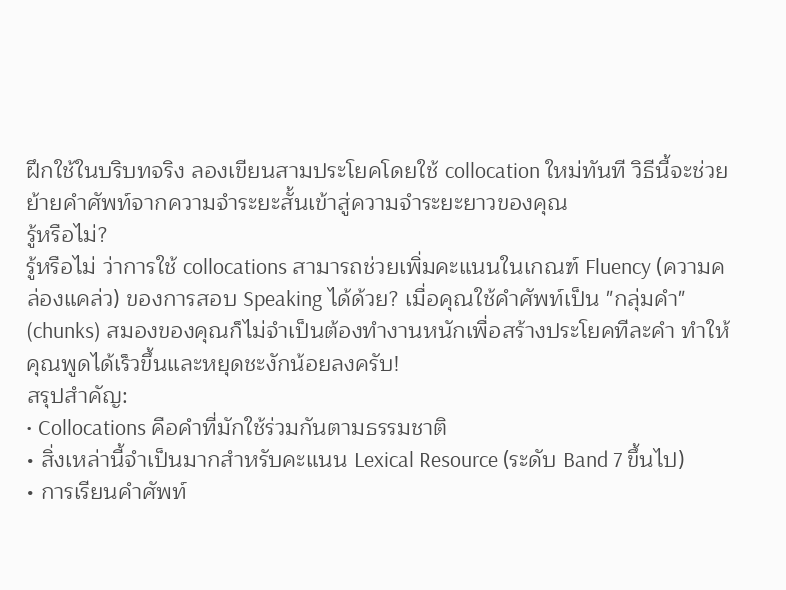ฝึกใช้ในบริบทจริง ลองเขียนสามประโยคโดยใช้ collocation ใหม่ทันที วิธีนี้จะช่วยย้ายคำศัพท์จากความจำระยะสั้นเข้าสู่ความจำระยะยาวของคุณ
รู้หรือไม่?
รู้หรือไม่ ว่าการใช้ collocations สามารถช่วยเพิ่มคะแนนในเกณฑ์ Fluency (ความคล่องแคล่ว) ของการสอบ Speaking ได้ด้วย? เมื่อคุณใช้คำศัพท์เป็น "กลุ่มคำ" (chunks) สมองของคุณก็ไม่จำเป็นต้องทำงานหนักเพื่อสร้างประโยคทีละคำ ทำให้คุณพูดได้เร็วขึ้นและหยุดชะงักน้อยลงครับ!
สรุปสำคัญ:
• Collocations คือคำที่มักใช้ร่วมกันตามธรรมชาติ
• สิ่งเหล่านี้จำเป็นมากสำหรับคะแนน Lexical Resource (ระดับ Band 7 ขึ้นไป)
• การเรียนคำศัพท์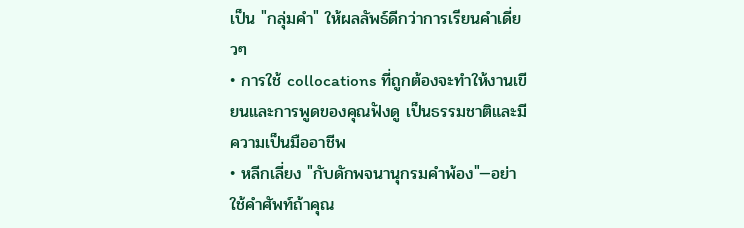เป็น "กลุ่มคำ" ให้ผลลัพธ์ดีกว่าการเรียนคำเดี่ยวๆ
• การใช้ collocations ที่ถูกต้องจะทำให้งานเขียนและการพูดของคุณฟังดู เป็นธรรมชาติและมีความเป็นมืออาชีพ
• หลีกเลี่ยง "กับดักพจนานุกรมคำพ้อง"—อย่าใช้คำศัพท์ถ้าคุณ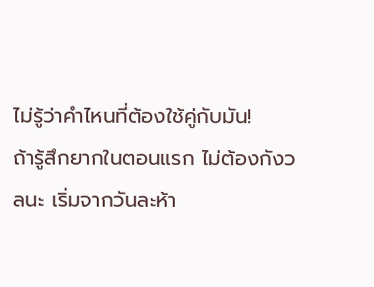ไม่รู้ว่าคำไหนที่ต้องใช้คู่กับมัน!
ถ้ารู้สึกยากในตอนแรก ไม่ต้องกังวลนะ เริ่มจากวันละห้า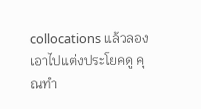collocations แล้วลองเอาไปแต่งประโยคดู คุณทำ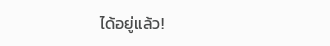ได้อยู่แล้ว!